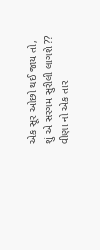એક સૂર ઓછો થઈ જાય તો,
શું એ સરગમ સુરીલી લાગશે ??
વીણા નો એક તાર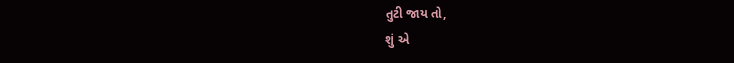તુટી જાય તો,
શું એ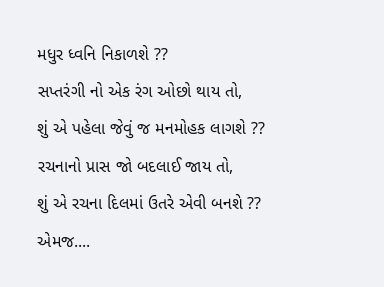મધુર ધ્વનિ નિકાળશે ??
સપ્તરંગી નો એક રંગ ઓછો થાય તો,
શું એ પહેલા જેવું જ મનમોહક લાગશે ??
રચનાનો પ્રાસ જો બદલાઈ જાય તો,
શું એ રચના દિલમાં ઉતરે એવી બનશે ??
એમજ....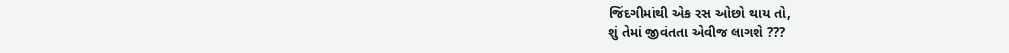જિંદગીમાંથી એક રસ ઓછો થાય તો,
શું તેમાં જીવંતતા એવીજ લાગશે ???